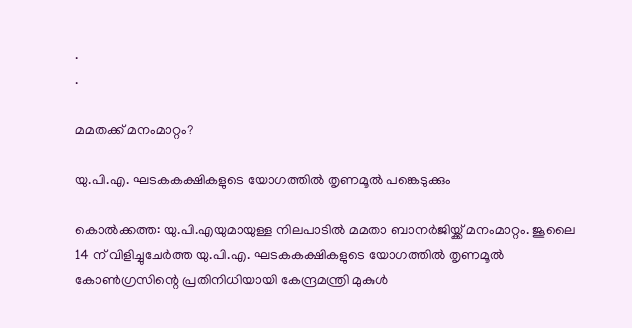.
.

മമതക്ക് മനംമാറ്റം?

യു.പി.എ. ഘടകകക്ഷികളുടെ യോഗത്തില്‍ തൃണമൂല്‍ പങ്കെടുക്കും

കൊല്‍ക്കത്ത: യു.പി.എയുമായുള്ള നിലപാടില്‍ മമതാ ബാനര്‍ജിയ്ക്ക് മനംമാറ്റം. ജൂലൈ 14 ന് വിളിച്ചുചേര്‍ത്ത യു.പി.എ. ഘടകകക്ഷികളുടെ യോഗത്തില്‍ തൃണമൂല്‍ കോണ്‍ഗ്രസിന്റെ പ്രതിനിധിയായി കേന്ദ്രമന്ത്രി മുകുള്‍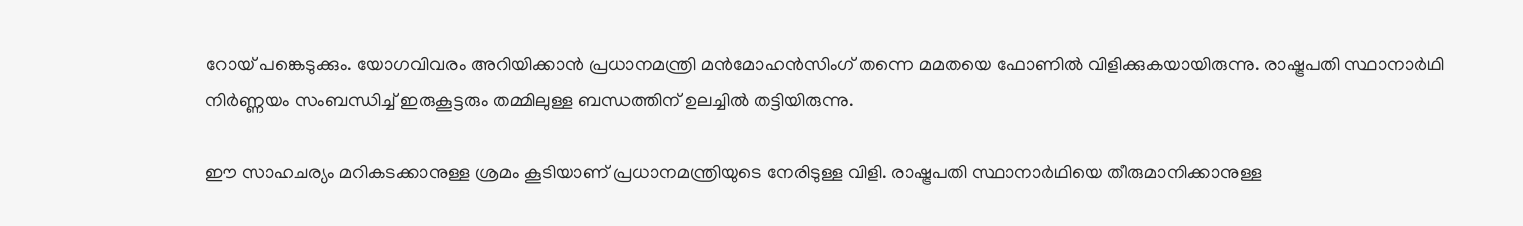റോയ് പങ്കെടുക്കും. യോഗവിവരം അറിയിക്കാന്‍ പ്രധാനമന്ത്രി മന്‍മോഹന്‍സിംഗ് തന്നെ മമതയെ ഫോണില്‍ വിളിക്കുകയായിരുന്നു. രാഷ്ട്രപതി സ്ഥാനാര്‍ഥി നിര്‍ണ്ണയം സംബന്ധിച്ച് ഇരുകൂട്ടരും തമ്മിലുള്ള ബന്ധത്തിന് ഉലച്ചില്‍ തട്ടിയിരുന്നു.

ഈ സാഹചര്യം മറികടക്കാനുള്ള ശ്രമം കൂടിയാണ് പ്രധാനമന്ത്രിയുടെ നേരിടുള്ള വിളി. രാഷ്ട്രപതി സ്ഥാനാര്‍ഥിയെ തീരുമാനിക്കാനുള്ള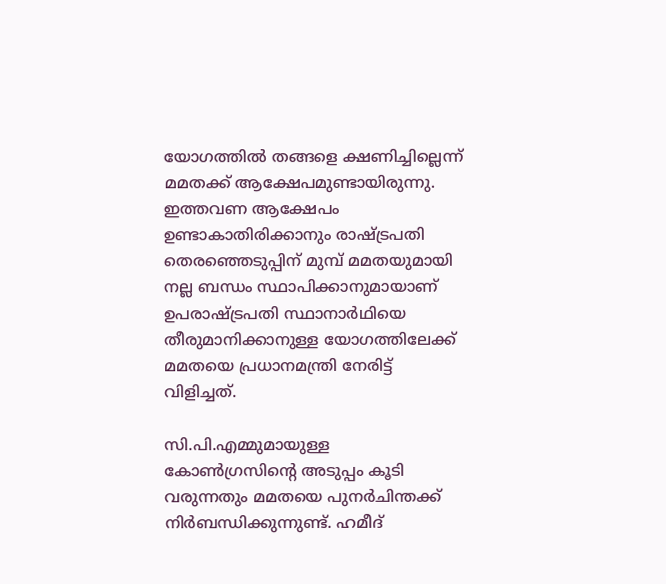യോഗത്തില്‍ തങ്ങളെ ക്ഷണിച്ചില്ലെന്ന് മമതക്ക് ആക്ഷേപമുണ്ടായിരുന്നു. ഇത്തവണ ആക്ഷേപം ഉണ്ടാകാതിരിക്കാനും രാഷ്ട്രപതി തെരഞ്ഞെടുപ്പിന് മുമ്പ് മമതയുമായി നല്ല ബന്ധം സ്ഥാപിക്കാനുമായാണ് ഉപരാഷ്ട്രപതി സ്ഥാനാര്‍ഥിയെ തീരുമാനിക്കാനുള്ള യോഗത്തിലേക്ക് മമതയെ പ്രധാനമന്ത്രി നേരിട്ട് വിളിച്ചത്.

സി.പി.എമ്മുമായുള്ള കോണ്‍ഗ്രസിന്റെ അടുപ്പം കൂടി വരുന്നതും മമതയെ പുനര്‍ചിന്തക്ക് നിര്‍ബന്ധിക്കുന്നുണ്ട്. ഹമീദ്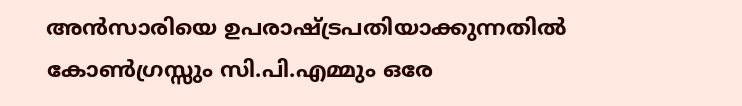അന്‍സാരിയെ ഉപരാഷ്ട്രപതിയാക്കുന്നതില്‍ കോണ്‍ഗ്രസ്സും സി.പി.എമ്മും ഒരേ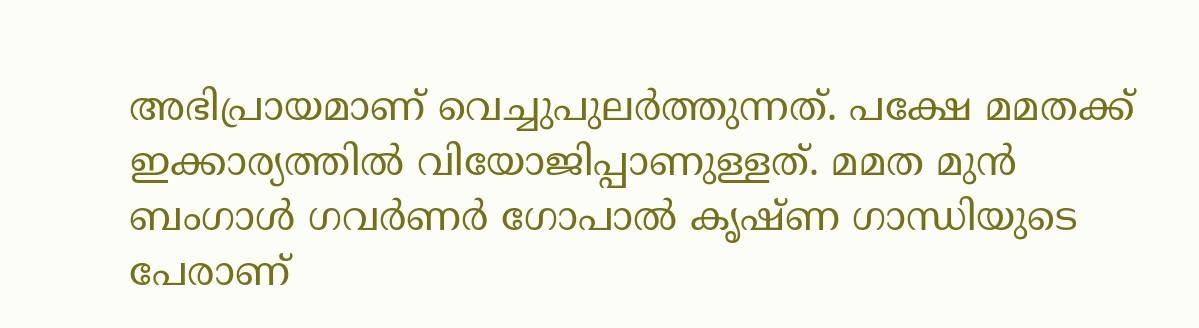അഭിപ്രായമാണ് വെച്ചുപുലര്‍ത്തുന്നത്. പക്ഷേ മമതക്ക് ഇക്കാര്യത്തില്‍ വിയോജിപ്പാണുള്ളത്. മമത മുന്‍ ബംഗാള്‍ ഗവര്‍ണര്‍ ഗോപാല്‍ കൃഷ്ണ ഗാന്ധിയുടെ പേരാണ്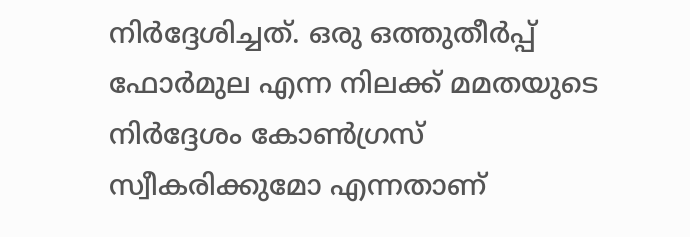നിര്‍ദ്ദേശിച്ചത്. ഒരു ഒത്തുതീര്‍പ്പ് ഫോര്‍മുല എന്ന നിലക്ക് മമതയുടെ നിര്‍ദ്ദേശം കോണ്‍ഗ്രസ് സ്വീകരിക്കുമോ എന്നതാണ്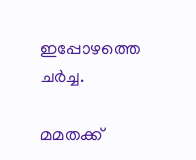ഇപ്പോഴത്തെ ചര്‍ച്ച.

മമതക്ക്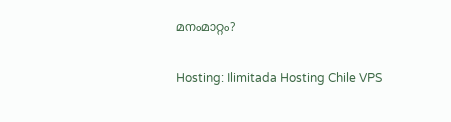മനംമാറ്റം?

Hosting: Ilimitada Hosting Chile VPS